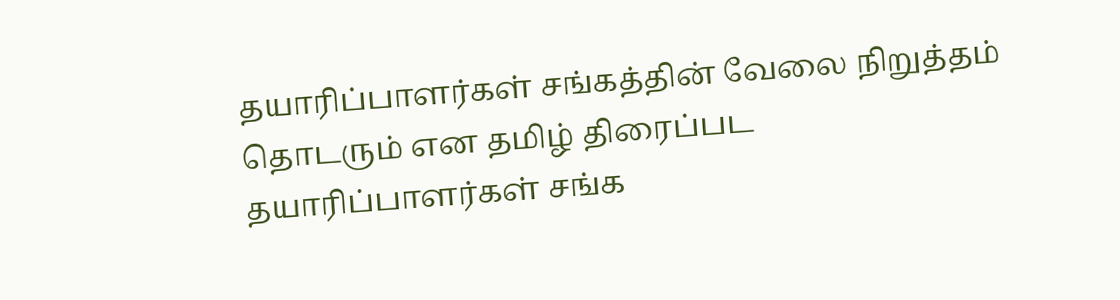தயாரிப்பாளர்கள் சங்கத்தின் வேலை நிறுத்தம் தொடரும் என தமிழ் திரைப்பட தயாரிப்பாளர்கள் சங்க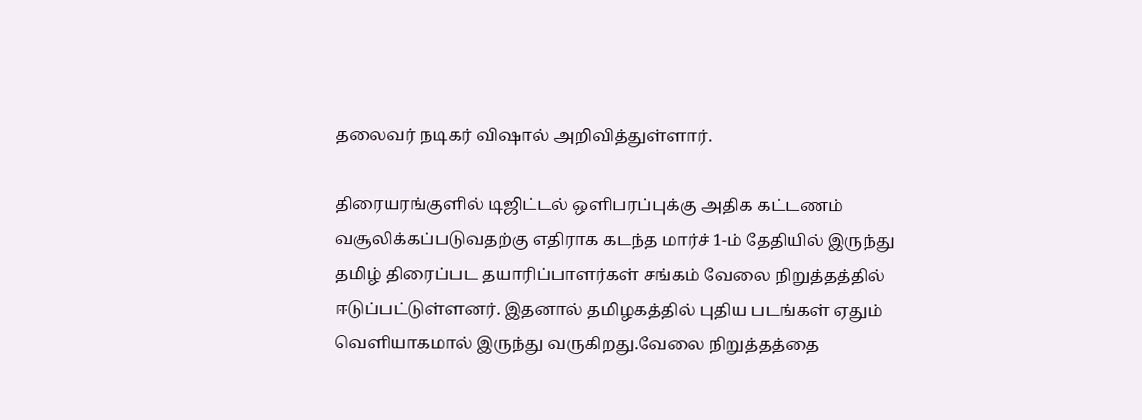தலைவர் நடிகர் விஷால் அறிவித்துள்ளார்.

திரையரங்குளில் டிஜிட்டல் ஒளிபரப்புக்கு அதிக கட்டணம் வசூலிக்கப்படுவதற்கு எதிராக கடந்த மார்ச் 1-ம் தேதியில் இருந்து தமிழ் திரைப்பட தயாரிப்பாளர்கள் சங்கம் வேலை நிறுத்தத்தில் ஈடுப்பட்டுள்ளனர். இதனால் தமிழகத்தில் புதிய படங்கள் ஏதும் வெளியாகமால் இருந்து வருகிறது.வேலை நிறுத்தத்தை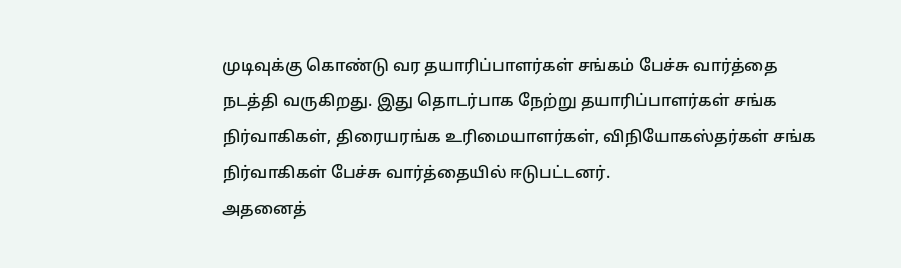முடிவுக்கு கொண்டு வர தயாரிப்பாளர்கள் சங்கம் பேச்சு வார்த்தை நடத்தி வருகிறது. இது தொடர்பாக நேற்று தயாரிப்பாளர்கள் சங்க நிர்வாகிகள், திரையரங்க உரிமையாளர்கள், விநியோகஸ்தர்கள் சங்க நிர்வாகிகள் பேச்சு வார்த்தையில் ஈடுபட்டனர்.
அதனைத்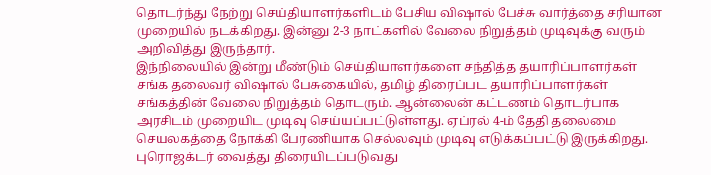தொடர்ந்து நேற்று செய்தியாளர்களிடம் பேசிய விஷால் பேச்சு வார்த்தை சரியான முறையில் நடக்கிறது. இன்னு 2-3 நாட்களில் வேலை நிறுத்தம் முடிவுக்கு வரும் அறிவித்து இருந்தார்.
இந்நிலையில் இன்று மீண்டும் செய்தியாளர்களை சந்தித்த தயாரிப்பாளர்கள் சங்க தலைவர் விஷால் பேசுகையில், தமிழ் திரைப்பட தயாரிப்பாளர்கள் சங்கத்தின் வேலை நிறுத்தம் தொடரும். ஆன்லைன் கட்டணம் தொடர்பாக அரசிடம் முறையிட முடிவு செய்யப்பட்டுள்ளது. ஏப்ரல் 4-ம் தேதி தலைமை செயலகத்தை நோக்கி பேரணியாக செல்லவும் முடிவு எடுக்கப்பட்டு இருக்கிறது. புரொஜக்டர் வைத்து திரையிடப்படுவது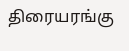திரையரங்கு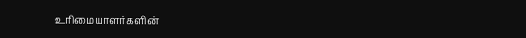உரிமையாளர்களின்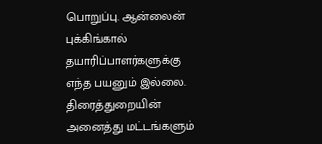பொறுப்பு. ஆன்லைன் புக்கிங்கால் தயாரிப்பாளர்களுக்கு எந்த பயனும் இல்லை. திரைத்துறையின் அனைத்து மட்டங்களும்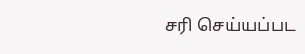சரி செய்யப்பட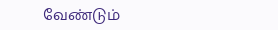வேண்டும்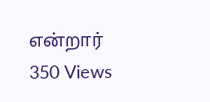என்றார்
350 Views